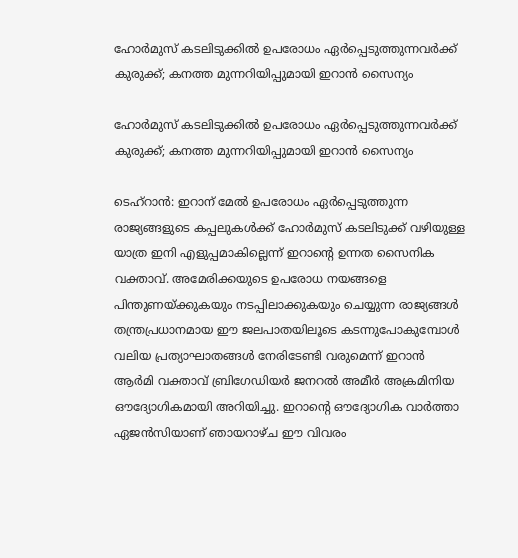ഹോർമുസ് കടലിടുക്കിൽ ഉപരോധം ഏർപ്പെടുത്തുന്നവർക്ക് കുരുക്ക്; കനത്ത മുന്നറിയിപ്പുമായി ഇറാൻ സൈന്യം

ഹോർമുസ് കടലിടുക്കിൽ ഉപരോധം ഏർപ്പെടുത്തുന്നവർക്ക് കുരുക്ക്; കനത്ത മുന്നറിയിപ്പുമായി ഇറാൻ സൈന്യം

ടെഹ്റാൻ: ഇറാന് മേൽ ഉപരോധം ഏർപ്പെടുത്തുന്ന രാജ്യങ്ങളുടെ കപ്പലുകൾക്ക് ഹോർമുസ് കടലിടുക്ക് വഴിയുള്ള യാത്ര ഇനി എളുപ്പമാകില്ലെന്ന് ഇറാന്റെ ഉന്നത സൈനിക വക്താവ്. അമേരിക്കയുടെ ഉപരോധ നയങ്ങളെ പിന്തുണയ്ക്കുകയും നടപ്പിലാക്കുകയും ചെയ്യുന്ന രാജ്യങ്ങൾ തന്ത്രപ്രധാനമായ ഈ ജലപാതയിലൂടെ കടന്നുപോകുമ്പോൾ വലിയ പ്രത്യാഘാതങ്ങൾ നേരിടേണ്ടി വരുമെന്ന് ഇറാൻ ആർമി വക്താവ് ബ്രിഗേഡിയർ ജനറൽ അമീർ അക്രമിനിയ ഔദ്യോഗികമായി അറിയിച്ചു. ഇറാന്റെ ഔദ്യോഗിക വാർത്താ ഏജൻസിയാണ് ഞായറാഴ്ച ഈ വിവരം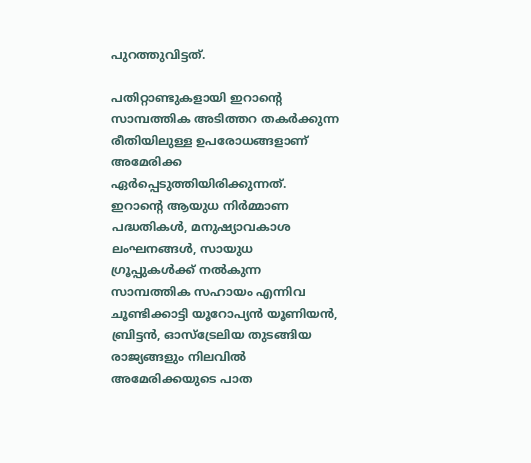പുറത്തുവിട്ടത്.

പതിറ്റാണ്ടുകളായി ഇറാന്റെ സാമ്പത്തിക അടിത്തറ തകർക്കുന്ന രീതിയിലുള്ള ഉപരോധങ്ങളാണ് അമേരിക്ക ഏർപ്പെടുത്തിയിരിക്കുന്നത്. ഇറാന്റെ ആയുധ നിർമ്മാണ പദ്ധതികൾ, മനുഷ്യാവകാശ ലംഘനങ്ങൾ, സായുധ ഗ്രൂപ്പുകൾക്ക് നൽകുന്ന സാമ്പത്തിക സഹായം എന്നിവ ചൂണ്ടിക്കാട്ടി യൂറോപ്യൻ യൂണിയൻ, ബ്രിട്ടൻ, ഓസ്‌ട്രേലിയ തുടങ്ങിയ രാജ്യങ്ങളും നിലവിൽ അമേരിക്കയുടെ പാത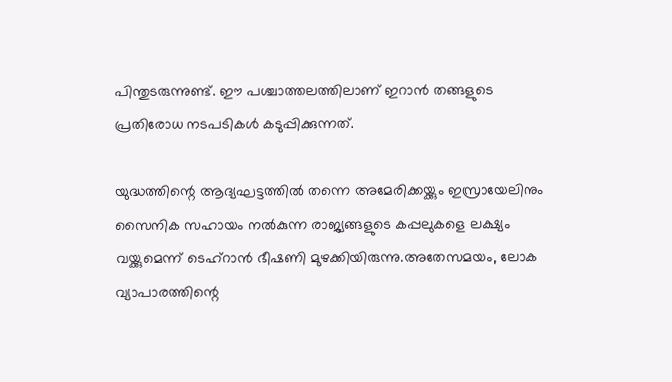പിന്തുടരുന്നുണ്ട്. ഈ പശ്ചാത്തലത്തിലാണ് ഇറാൻ തങ്ങളുടെ പ്രതിരോധ നടപടികൾ കടുപ്പിക്കുന്നത്.

യുദ്ധത്തിന്റെ ആദ്യഘട്ടത്തിൽ തന്നെ അമേരിക്കയ്ക്കും ഇസ്രായേലിനും സൈനിക സഹായം നൽകുന്ന രാജ്യങ്ങളുടെ കപ്പലുകളെ ലക്ഷ്യം വയ്ക്കുമെന്ന് ടെഹ്‌റാൻ ഭീഷണി മുഴക്കിയിരുന്നു.അതേസമയം, ലോക വ്യാപാരത്തിന്റെ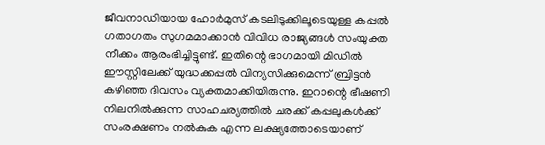ജീവനാഡിയായ ഹോർമുസ് കടലിടുക്കിലൂടെയുള്ള കപ്പൽ ഗതാഗതം സുഗമമാക്കാൻ വിവിധ രാജ്യങ്ങൾ സംയുക്ത നീക്കം ആരംഭിച്ചിട്ടുണ്ട്. ഇതിന്റെ ഭാഗമായി മിഡിൽ ഈസ്റ്റിലേക്ക് യുദ്ധക്കപ്പൽ വിന്യസിക്കുമെന്ന് ബ്രിട്ടൻ കഴിഞ്ഞ ദിവസം വ്യക്തമാക്കിയിരുന്നു. ഇറാന്റെ ഭീഷണി നിലനിൽക്കുന്ന സാഹചര്യത്തിൽ ചരക്ക് കപ്പലുകൾക്ക് സംരക്ഷണം നൽകുക എന്ന ലക്ഷ്യത്തോടെയാണ്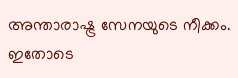അന്താരാഷ്ട്ര സേനയുടെ നീക്കം. ഇതോടെ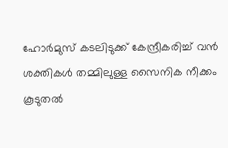ഹോർമുസ് കടലിടുക്ക് കേന്ദ്രീകരിച്ച് വൻ ശക്തികൾ തമ്മിലുള്ള സൈനിക നീക്കം കൂടുതൽ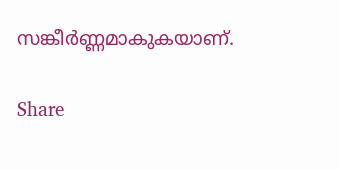സങ്കീർണ്ണമാകുകയാണ്.

Share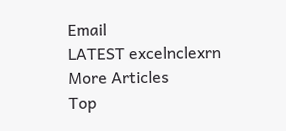Email
LATEST excelnclexrn
More Articles
Top